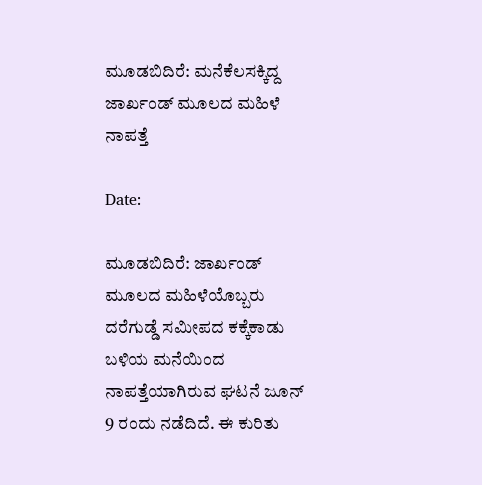ಮೂಡಬಿದಿರೆ: ಮನೆಕೆಲಸಕ್ಕಿದ್ದ ಜಾರ್ಖಂಡ್ ಮೂಲದ ಮಹಿಳೆ ನಾಪತ್ತೆ

Date:

ಮೂಡಬಿದಿರೆ: ಜಾರ್ಖಂಡ್ ಮೂಲದ ಮಹಿಳೆಯೊಬ್ಬರು ದರೆಗುಡ್ಡೆ ಸಮೀಪದ ಕಕ್ಕೆಕಾಡು ಬಳಿಯ ಮನೆಯಿಂದ ನಾಪತ್ತೆಯಾಗಿರುವ ಘಟನೆ ಜೂನ್ 9 ರಂದು ನಡೆದಿದೆ. ಈ ಕುರಿತು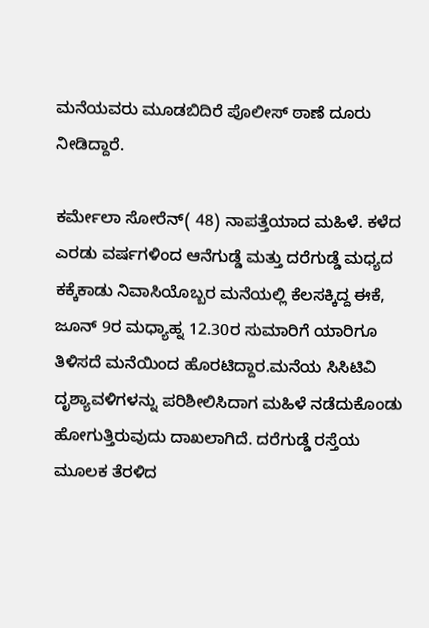ಮನೆಯವರು ಮೂಡಬಿದಿರೆ ಪೊಲೀಸ್ ಠಾಣೆ ದೂರು ನೀಡಿದ್ದಾರೆ.

ಕರ್ಮೇಲಾ ಸೋರೆನ್( 48) ನಾಪತ್ತೆಯಾದ ಮಹಿಳೆ. ಕಳೆದ ಎರಡು ವರ್ಷಗಳಿಂದ ಆನೆಗುಡ್ಡೆ ಮತ್ತು ದರೆಗುಡ್ಡೆ ಮಧ್ಯದ ಕಕ್ಕೆಕಾಡು ನಿವಾಸಿಯೊಬ್ಬರ ಮನೆಯಲ್ಲಿ ಕೆಲಸಕ್ಕಿದ್ದ ಈಕೆ, ಜೂನ್ 9ರ ಮಧ್ಯಾಹ್ನ 12.30ರ ಸುಮಾರಿಗೆ ಯಾರಿಗೂ ತಿಳಿಸದೆ ಮನೆಯಿಂದ ಹೊರಟಿದ್ದಾರ.ಮನೆಯ ಸಿಸಿಟಿವಿ ದೃಶ್ಯಾವಳಿಗಳನ್ನು ಪರಿಶೀಲಿಸಿದಾಗ ಮಹಿಳೆ ನಡೆದುಕೊಂಡು ಹೋಗುತ್ತಿರುವುದು ದಾಖಲಾಗಿದೆ. ದರೆಗುಡ್ಡೆ ರಸ್ತೆಯ ಮೂಲಕ ತೆರಳಿದ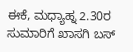ಈಕೆ, ಮಧ್ಯಾಹ್ನ 2.30ರ ಸುಮಾರಿಗೆ ಖಾಸಗಿ ಬಸ್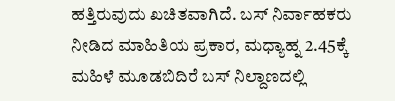ಹತ್ತಿರುವುದು ಖಚಿತವಾಗಿದೆ. ಬಸ್ ನಿರ್ವಾಹಕರು ನೀಡಿದ ಮಾಹಿತಿಯ ಪ್ರಕಾರ, ಮಧ್ಯಾಹ್ನ 2.45ಕ್ಕೆ ಮಹಿಳೆ ಮೂಡಬಿದಿರೆ ಬಸ್ ನಿಲ್ದಾಣದಲ್ಲಿ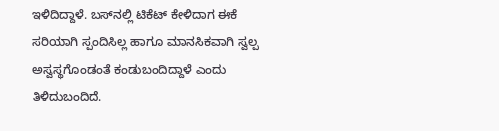ಇಳಿದಿದ್ದಾಳೆ. ಬಸ್‌ನಲ್ಲಿ ಟಿಕೆಟ್ ಕೇಳಿದಾಗ ಈಕೆ ಸರಿಯಾಗಿ ಸ್ಪಂದಿಸಿಲ್ಲ ಹಾಗೂ ಮಾನಸಿಕವಾಗಿ ಸ್ವಲ್ಪ ಅಸ್ವಸ್ಥಗೊಂಡಂತೆ ಕಂಡುಬಂದಿದ್ದಾಳೆ ಎಂದು ತಿಳಿದುಬಂದಿದೆ.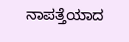ನಾಪತ್ತೆಯಾದ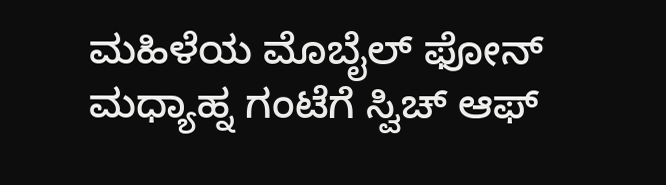ಮಹಿಳೆಯ ಮೊಬೈಲ್ ಫೋನ್ ಮಧ್ಯಾಹ್ನ ಗಂಟೆಗೆ ಸ್ವಿಚ್ ಆಫ್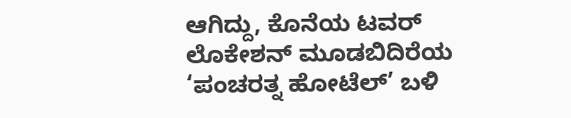ಆಗಿದ್ದು, ಕೊನೆಯ ಟವರ್ ಲೊಕೇಶನ್ ಮೂಡಬಿದಿರೆಯ ‘ಪಂಚರತ್ನ ಹೋಟೆಲ್’ ಬಳಿ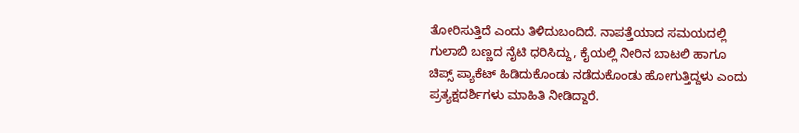ತೋರಿಸುತ್ತಿದೆ ಎಂದು ತಿಳಿದುಬಂದಿದೆ. ನಾಪತ್ತೆಯಾದ ಸಮಯದಲ್ಲಿ ಗುಲಾಬಿ ಬಣ್ಣದ ನೈಟಿ ಧರಿಸಿದ್ದು, ಕೈಯಲ್ಲಿ ನೀರಿನ ಬಾಟಲಿ ಹಾಗೂ ಚಿಪ್ಸ್ ಪ್ಯಾಕೆಟ್ ಹಿಡಿದುಕೊಂಡು ನಡೆದುಕೊಂಡು ಹೋಗುತ್ತಿದ್ದಳು ಎಂದು ಪ್ರತ್ಯಕ್ಷದರ್ಶಿಗಳು ಮಾಹಿತಿ ನೀಡಿದ್ದಾರೆ.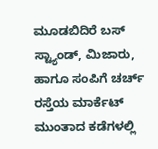ಮೂಡಬಿದಿರೆ ಬಸ್ ಸ್ಟ್ಯಾಂಡ್, ಮಿಜಾರು, ಹಾಗೂ ಸಂಪಿಗೆ ಚರ್ಚ್ ರಸ್ತೆಯ ಮಾರ್ಕೆಟ್ ಮುಂತಾದ ಕಡೆಗಳಲ್ಲಿ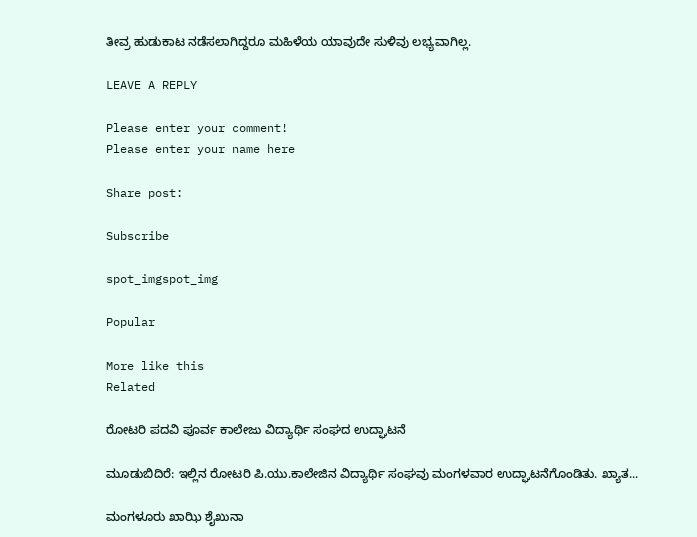ತೀವ್ರ ಹುಡುಕಾಟ ನಡೆಸಲಾಗಿದ್ದರೂ ಮಹಿಳೆಯ ಯಾವುದೇ ಸುಳಿವು ಲಭ್ಯವಾಗಿಲ್ಲ.

LEAVE A REPLY

Please enter your comment!
Please enter your name here

Share post:

Subscribe

spot_imgspot_img

Popular

More like this
Related

ರೋಟರಿ ಪದವಿ ಪೂರ್ವ ಕಾಲೇಜು ವಿದ್ಯಾರ್ಥಿ ಸಂಘದ ಉದ್ಘಾಟನೆ

ಮೂಡುಬಿದಿರೆ: ಇಲ್ಲಿನ ರೋಟರಿ ಪಿ.ಯು.ಕಾಲೇಜಿನ ವಿದ್ಯಾರ್ಥಿ ಸಂಘವು ಮಂಗಳವಾರ ಉದ್ಘಾಟನೆಗೊಂಡಿತು. ಖ್ಯಾತ...

ಮಂಗಳೂರು ಖಾಝಿ ಶೈಖುನಾ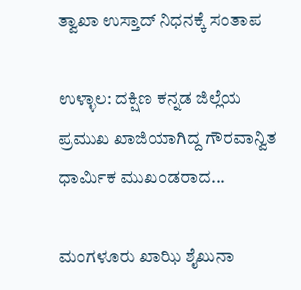ತ್ವಾಖಾ ಉಸ್ತಾದ್ ನಿಧನಕ್ಕೆ ಸಂತಾಪ

ಉಳ್ಳಾಲ: ದಕ್ಷಿಣ ಕನ್ನಡ ಜಿಲ್ಲೆಯ ಪ್ರಮುಖ ಖಾಜಿಯಾಗಿದ್ದ ಗೌರವಾನ್ವಿತ ಧಾರ್ಮಿಕ ಮುಖಂಡರಾದ...

ಮಂಗಳೂರು ಖಾಝಿ ಶೈಖುನಾ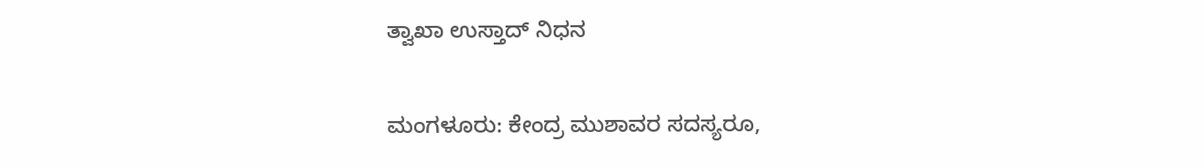ತ್ವಾಖಾ ಉಸ್ತಾದ್ ನಿಧನ

ಮಂಗಳೂರು: ಕೇಂದ್ರ ಮುಶಾವರ ಸದಸ್ಯರೂ,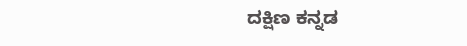ದಕ್ಷಿಣ ಕನ್ನಡ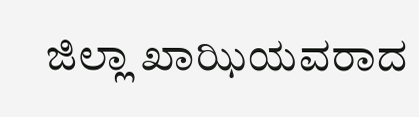ಜಿಲ್ಲಾ ಖಾಝಿಯವರಾದ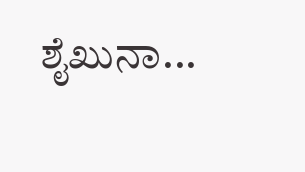ಶೈಖುನಾ...